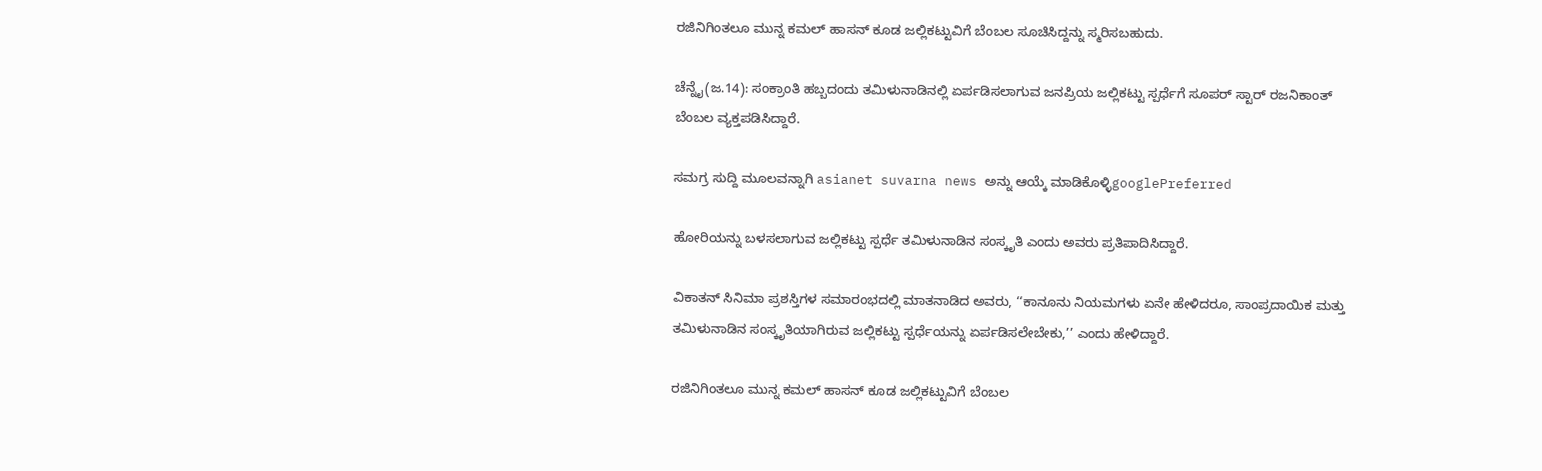ರಜಿನಿಗಿಂತಲೂ ಮುನ್ನ ಕಮಲ್ ಹಾಸನ್ ಕೂಡ ಜಲ್ಲಿಕಟ್ಟುವಿಗೆ ಬೆಂಬಲ ಸೂಚಿಸಿದ್ದನ್ನು ಸ್ಮರಿಸಬಹುದು.

ಚೆನ್ನೈ(ಜ.14): ಸಂಕ್ರಾಂತಿ ಹಬ್ಬದಂದು ತಮಿಳುನಾಡಿನಲ್ಲಿ ಏರ್ಪಡಿಸಲಾಗುವ ಜನಪ್ರಿಯ ಜಲ್ಲಿಕಟ್ಟು ಸ್ಪರ್ಧೆಗೆ ಸೂಪರ್ ಸ್ಟಾರ್ ರಜನಿಕಾಂತ್ ಬೆಂಬಲ ವ್ಯಕ್ತಪಡಿಸಿದ್ದಾರೆ.

ಸಮಗ್ರ ಸುದ್ದಿ ಮೂಲವನ್ನಾಗಿ asianet suvarna news ಅನ್ನು ಆಯ್ಕೆ ಮಾಡಿಕೊಳ್ಳಿgooglePreferred

ಹೋರಿಯನ್ನು ಬಳಸಲಾಗುವ ಜಲ್ಲಿಕಟ್ಟು ಸ್ಪರ್ಧೆ ತಮಿಳುನಾಡಿನ ಸಂಸ್ಕೃತಿ ಎಂದು ಅವರು ಪ್ರತಿಪಾದಿಸಿದ್ದಾರೆ.

ವಿಕಾತನ್ ಸಿನಿಮಾ ಪ್ರಶಸ್ತಿಗಳ ಸಮಾರಂಭದಲ್ಲಿ ಮಾತನಾಡಿದ ಅವರು, ‘‘ಕಾನೂನು ನಿಯಮಗಳು ಏನೇ ಹೇಳಿದರೂ, ಸಾಂಪ್ರದಾಯಿಕ ಮತ್ತು ತಮಿಳುನಾಡಿನ ಸಂಸ್ಕೃತಿಯಾಗಿರುವ ಜಲ್ಲಿಕಟ್ಟು ಸ್ಪರ್ಧೆಯನ್ನು ಏರ್ಪಡಿಸಲೇಬೇಕು,’’ ಎಂದು ಹೇಳಿದ್ದಾರೆ.

ರಜಿನಿಗಿಂತಲೂ ಮುನ್ನ ಕಮಲ್ ಹಾಸನ್ ಕೂಡ ಜಲ್ಲಿಕಟ್ಟುವಿಗೆ ಬೆಂಬಲ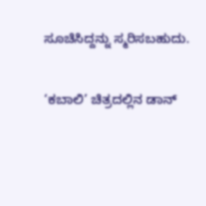ಸೂಚಿಸಿದ್ದನ್ನು ಸ್ಮರಿಸಬಹುದು.

‘ಕಬಾಲಿ’ ಚಿತ್ರದಲ್ಲಿನ ಡಾನ್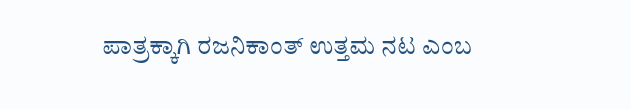ಪಾತ್ರಕ್ಕಾಗಿ ರಜನಿಕಾಂತ್ ಉತ್ತಮ ನಟ ಎಂಬ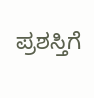ಪ್ರಶಸ್ತಿಗೆ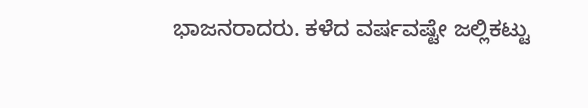ಭಾಜನರಾದರು. ಕಳೆದ ವರ್ಷವಷ್ಟೇ ಜಲ್ಲಿಕಟ್ಟು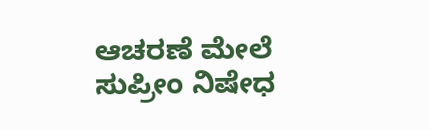ಆಚರಣೆ ಮೇಲೆ ಸುಪ್ರೀಂ ನಿಷೇಧ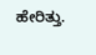ಹೇರಿತ್ತು.